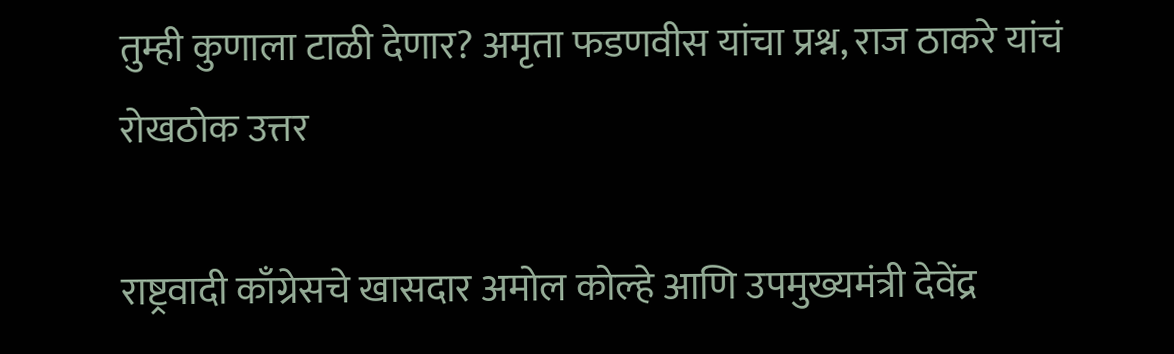तुम्ही कुणाला टाळी देणार? अमृता फडणवीस यांचा प्रश्न, राज ठाकरे यांचं रोखठोक उत्तर

राष्ट्रवादी काँग्रेसचे खासदार अमोल कोल्हे आणि उपमुख्यमंत्री देवेंद्र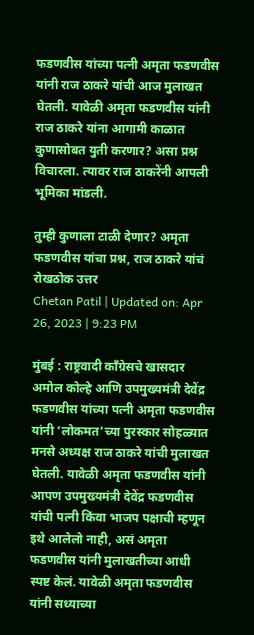फडणवीस यांच्या पत्नी अमृता फडणवीस यांनी राज ठाकरे यांची आज मुलाखत घेतली. यावेळी अमृता फडणवीस यांनी राज ठाकरे यांना आगामी काळात कुणासोबत युती करणार? असा प्रश्न विचारला. त्यावर राज ठाकरेंनी आपली भूमिका मांडली.

तुम्ही कुणाला टाळी देणार? अमृता फडणवीस यांचा प्रश्न, राज ठाकरे यांचं रोखठोक उत्तर
Chetan Patil | Updated on: Apr 26, 2023 | 9:23 PM

मुंबई : राष्ट्रवादी काँग्रेसचे खासदार अमोल कोल्हे आणि उपमुख्यमंत्री देवेंद्र फडणवीस यांच्या पत्नी अमृता फडणवीस यांनी ‘लोकमत’च्या पुरस्कार सोहळ्यात मनसे अध्यक्ष राज ठाकरे यांची मुलाखत घेतली. यावेळी अमृता फडणवीस यांनी आपण उपमुख्यमंत्री देवेंद्र फडणवीस यांची पत्नी किंवा भाजप पक्षाची म्हणून इथे आलेलो नाही, असं अमृता फडणवीस यांनी मुलाखतीच्या आधी स्पष्ट केलं. यावेळी अमृता फडणवीस यांनी सध्याच्या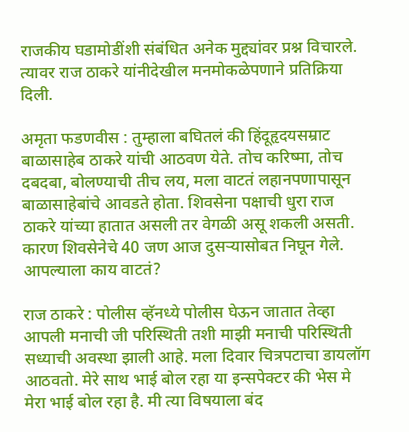राजकीय घडामोडींशी संबंधित अनेक मुद्द्यांवर प्रश्न विचारले. त्यावर राज ठाकरे यांनीदेखील मनमोकळेपणाने प्रतिक्रिया दिली.

अमृता फडणवीस : तुम्हाला बघितलं की हिंदूहृदयसम्राट बाळासाहेब ठाकरे यांची आठवण येते. तोच करिष्मा, तोच दबदबा, बोलण्याची तीच लय, मला वाटतं लहानपणापासून बाळासाहेबांचे आवडते होता. शिवसेना पक्षाची धुरा राज ठाकरे यांच्या हातात असली तर वेगळी असू शकली असती. कारण शिवसेनेचे 40 जण आज दुसऱ्यासोबत निघून गेले. आपल्याला काय वाटतं?

राज ठाकरे : पोलीस व्हॅनध्ये पोलीस घेऊन जातात तेव्हा आपली मनाची जी परिस्थिती तशी माझी मनाची परिस्थिती सध्याची अवस्था झाली आहे. मला दिवार चित्रपटाचा डायलॉग आठवतो. मेरे साथ भाई बोल रहा या इन्सपेक्टर की भेस मे मेरा भाई बोल रहा है. मी त्या विषयाला बंद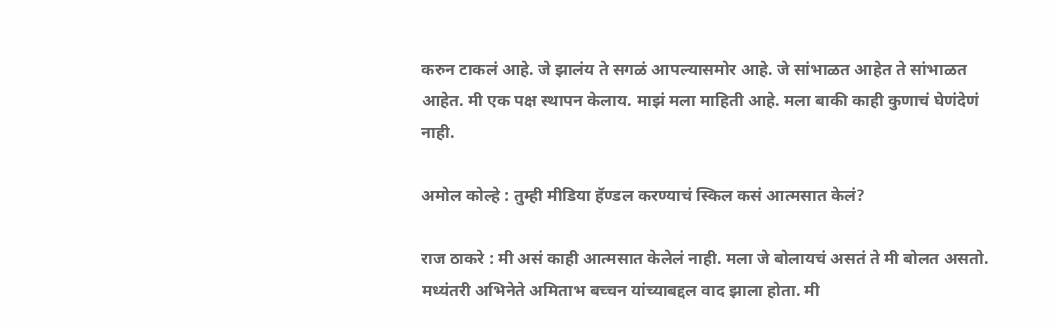करुन टाकलं आहे. जे झालंय ते सगळं आपल्यासमोर आहे. जे सांभाळत आहेत ते सांभाळत आहेत. मी एक पक्ष स्थापन केलाय. माझं मला माहिती आहे. मला बाकी काही कुणाचं घेणंदेणं नाही.

अमोल कोल्हे : तुम्ही मीडिया हॅण्डल करण्याचं स्किल कसं आत्मसात केलं?

राज ठाकरे : मी असं काही आत्मसात केलेलं नाही. मला जे बोलायचं असतं ते मी बोलत असतो. मध्यंतरी अभिनेते अमिताभ बच्चन यांच्याबद्दल वाद झाला होता. मी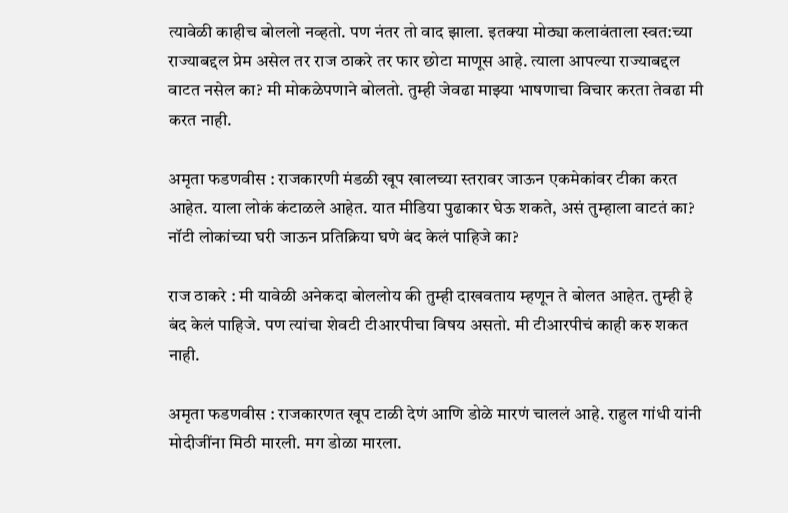त्यावेळी काहीच बोललो नव्हतो. पण नंतर तो वाद झाला. इतक्या मोठ्या कलावंताला स्वत:च्या राज्याबद्दल प्रेम असेल तर राज ठाकरे तर फार छोटा माणूस आहे. त्याला आपल्या राज्याबद्दल वाटत नसेल का? मी मोकळेपणाने बोलतो. तुम्ही जेवढा माझ्या भाषणाचा विचार करता तेवढा मी करत नाही.

अमृता फडणवीस : राजकारणी मंडळी खूप खालच्या स्तरावर जाऊन एकमेकांवर टीका करत आहेत. याला लोकं कंटाळले आहेत. यात मीडिया पुढाकार घेऊ शकते, असं तुम्हाला वाटतं का? नॉटी लोकांच्या घरी जाऊन प्रतिक्रिया घणे बंद केलं पाहिजे का?

राज ठाकरे : मी यावेळी अनेकदा बोललोय की तुम्ही दाखवताय म्हणून ते बोलत आहेत. तुम्ही हे बंद केलं पाहिजे. पण त्यांचा शेवटी टीआरपीचा विषय असतो. मी टीआरपीचं काही करु शकत नाही.

अमृता फडणवीस : राजकारणत खूप टाळी देणं आणि डोळे मारणं चाललं आहे. राहुल गांधी यांनी मोदीजींना मिठी मारली. मग डोळा मारला.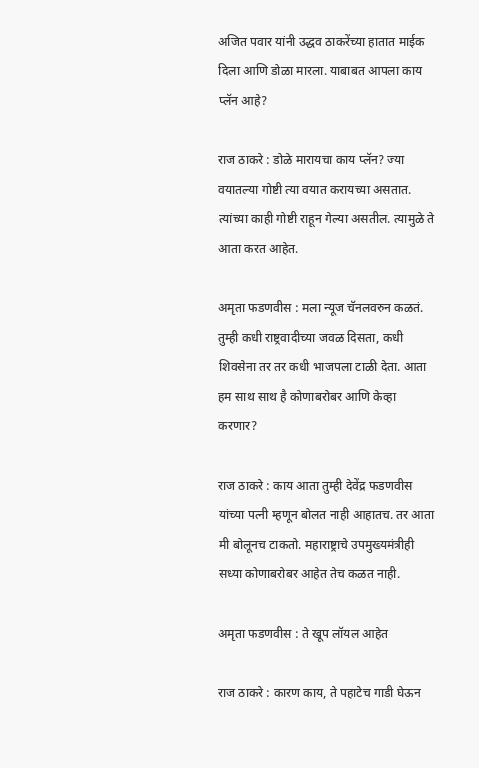अजित पवार यांनी उद्धव ठाकरेंच्या हातात माईक दिला आणि डोळा मारला. याबाबत आपला काय प्लॅन आहे?

राज ठाकरे : डोळे मारायचा काय प्लॅन? ज्या वयातल्या गोष्टी त्या वयात करायच्या असतात. त्यांच्या काही गोष्टी राहून गेल्या असतील. त्यामुळे ते आता करत आहेत.

अमृता फडणवीस : मला न्यूज चॅनलवरुन कळतं. तुम्ही कधी राष्ट्रवादीच्या जवळ दिसता, कधी शिवसेना तर तर कधी भाजपला टाळी देता. आता हम साथ साथ है कोणाबरोबर आणि केव्हा करणार?

राज ठाकरे : काय आता तुम्ही देवेंद्र फडणवीस यांच्या पत्नी म्हणून बोलत नाही आहातच. तर आता मी बोलूनच टाकतो. महाराष्ट्राचे उपमुख्यमंत्रीही सध्या कोणाबरोबर आहेत तेच कळत नाही.

अमृता फडणवीस : ते खूप लॉयल आहेत

राज ठाकरे : कारण काय, ते पहाटेच गाडी घेऊन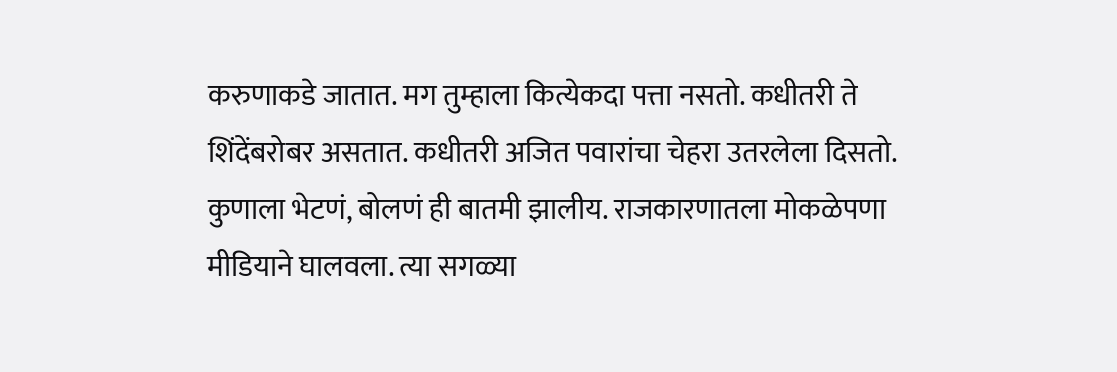करुणाकडे जातात. मग तुम्हाला कित्येकदा पत्ता नसतो. कधीतरी ते शिंदेंबरोबर असतात. कधीतरी अजित पवारांचा चेहरा उतरलेला दिसतो. कुणाला भेटणं, बोलणं ही बातमी झालीय. राजकारणातला मोकळेपणा मीडियाने घालवला. त्या सगळ्या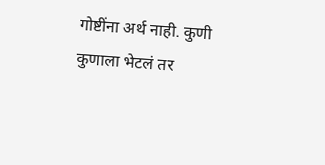गोष्टींना अर्थ नाही. कुणी कुणाला भेटलं तर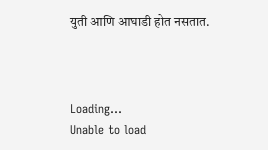युती आणि आघाडी होत नसतात.



Loading...
Unable to load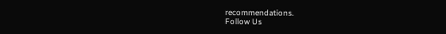recommendations.
Follow Us